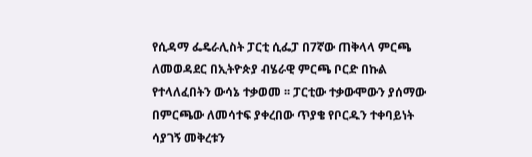የሲዳማ ፌዴራሊስት ፓርቲ ሲፌፓ በ7ኛው ጠቅላላ ምርጫ ለመወዳደር በኢትዮጵያ ብሄራዊ ምርጫ ቦርድ በኩል የተላለፈበትን ውሳኔ ተቃወመ ፡፡ ፓርቲው ተቃውሞውን ያሰማው በምርጫው ለመሳተፍ ያቀረበው ጥያቄ የቦርዱን ተቀባይነት ሳያገኝ መቅረቱን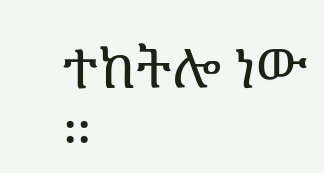ተከትሎ ነው ፡፡